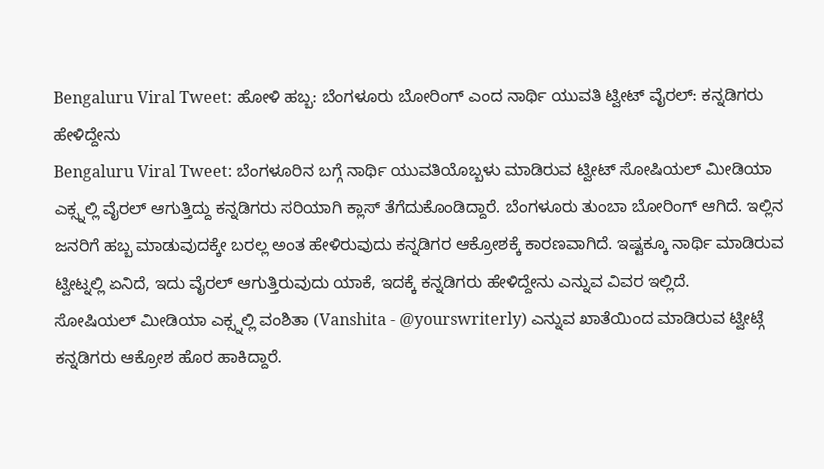Bengaluru Viral Tweet: ಹೋಳಿ ಹಬ್ಬ: ಬೆಂಗಳೂರು ಬೋರಿಂಗ್ ಎಂದ ನಾರ್ಥಿ ಯುವತಿ ಟ್ವೀಟ್ ವೈರಲ್: ಕನ್ನಡಿಗರು ಹೇಳಿದ್ದೇನು
Bengaluru Viral Tweet: ಬೆಂಗಳೂರಿನ ಬಗ್ಗೆ ನಾರ್ಥಿ ಯುವತಿಯೊಬ್ಬಳು ಮಾಡಿರುವ ಟ್ವೀಟ್ ಸೋಷಿಯಲ್ ಮೀಡಿಯಾ ಎಕ್ಸ್ನಲ್ಲಿ ವೈರಲ್ ಆಗುತ್ತಿದ್ದು ಕನ್ನಡಿಗರು ಸರಿಯಾಗಿ ಕ್ಲಾಸ್ ತೆಗೆದುಕೊಂಡಿದ್ದಾರೆ. ಬೆಂಗಳೂರು ತುಂಬಾ ಬೋರಿಂಗ್ ಆಗಿದೆ. ಇಲ್ಲಿನ ಜನರಿಗೆ ಹಬ್ಬ ಮಾಡುವುದಕ್ಕೇ ಬರಲ್ಲ ಅಂತ ಹೇಳಿರುವುದು ಕನ್ನಡಿಗರ ಆಕ್ರೋಶಕ್ಕೆ ಕಾರಣವಾಗಿದೆ. ಇಷ್ಟಕ್ಕೂ ನಾರ್ಥಿ ಮಾಡಿರುವ ಟ್ವೀಟ್ನಲ್ಲಿ ಏನಿದೆ, ಇದು ವೈರಲ್ ಆಗುತ್ತಿರುವುದು ಯಾಕೆ, ಇದಕ್ಕೆ ಕನ್ನಡಿಗರು ಹೇಳಿದ್ದೇನು ಎನ್ನುವ ವಿವರ ಇಲ್ಲಿದೆ.
ಸೋಷಿಯಲ್ ಮೀಡಿಯಾ ಎಕ್ಸ್ನಲ್ಲಿ ವಂಶಿತಾ (Vanshita - @yourswriterly) ಎನ್ನುವ ಖಾತೆಯಿಂದ ಮಾಡಿರುವ ಟ್ವೀಟ್ಗೆ ಕನ್ನಡಿಗರು ಆಕ್ರೋಶ ಹೊರ ಹಾಕಿದ್ದಾರೆ.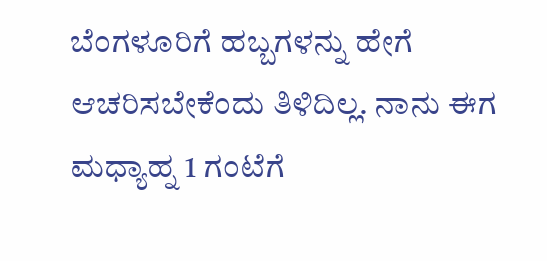ಬೆಂಗಳೂರಿಗೆ ಹಬ್ಬಗಳನ್ನು ಹೇಗೆ ಆಚರಿಸಬೇಕೆಂದು ತಿಳಿದಿಲ್ಲ. ನಾನು ಈಗ ಮಧ್ಯಾಹ್ನ 1 ಗಂಟೆಗೆ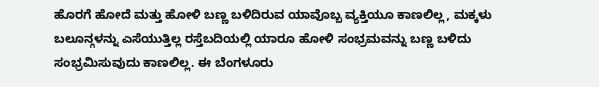ಹೊರಗೆ ಹೋದೆ ಮತ್ತು ಹೋಳಿ ಬಣ್ಣ ಬಳಿದಿರುವ ಯಾವೊಬ್ಬ ವ್ಯಕ್ತಿಯೂ ಕಾಣಲಿಲ್ಲ, ಮಕ್ಕಳು ಬಲೂನ್ಗಳನ್ನು ಎಸೆಯುತ್ತಿಲ್ಲ ರಸ್ತೆಬದಿಯಲ್ಲಿ ಯಾರೂ ಹೋಳಿ ಸಂಭ್ರಮವನ್ನು ಬಣ್ಣ ಬಳಿದು ಸಂಭ್ರಮಿಸುವುದು ಕಾಣಲಿಲ್ಲ. ಈ ಬೆಂಗಳೂರು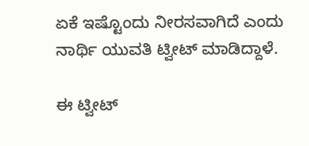ಏಕೆ ಇಷ್ಟೊಂದು ನೀರಸವಾಗಿದೆ ಎಂದು ನಾರ್ಥಿ ಯುವತಿ ಟ್ವೀಟ್ ಮಾಡಿದ್ದಾಳೆ.

ಈ ಟ್ವೀಟ್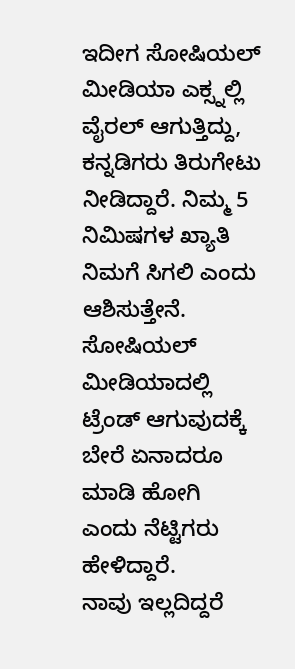ಇದೀಗ ಸೋಷಿಯಲ್ ಮೀಡಿಯಾ ಎಕ್ಸ್ನಲ್ಲಿ ವೈರಲ್ ಆಗುತ್ತಿದ್ದು, ಕನ್ನಡಿಗರು ತಿರುಗೇಟು ನೀಡಿದ್ದಾರೆ. ನಿಮ್ಮ 5 ನಿಮಿಷಗಳ ಖ್ಯಾತಿ ನಿಮಗೆ ಸಿಗಲಿ ಎಂದು ಆಶಿಸುತ್ತೇನೆ. ಸೋಷಿಯಲ್ ಮೀಡಿಯಾದಲ್ಲಿ ಟ್ರೆಂಡ್ ಆಗುವುದಕ್ಕೆ ಬೇರೆ ಏನಾದರೂ ಮಾಡಿ ಹೋಗಿ ಎಂದು ನೆಟ್ಟಿಗರು ಹೇಳಿದ್ದಾರೆ.
ನಾವು ಇಲ್ಲದಿದ್ದರೆ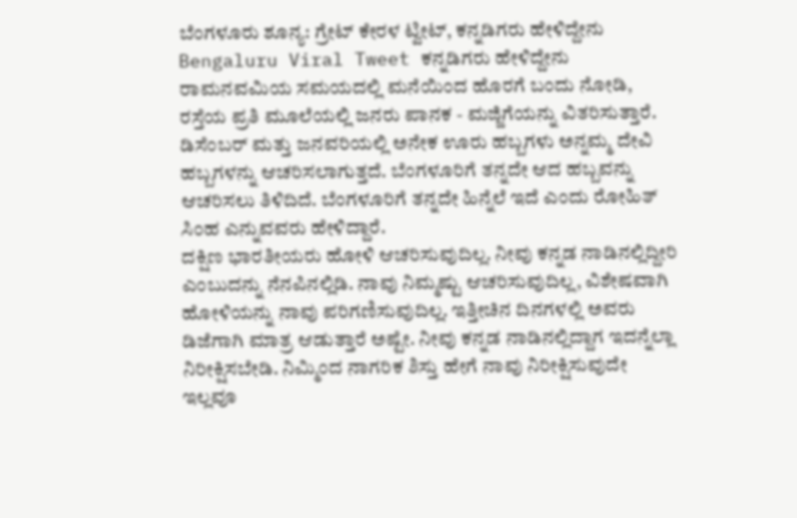ಬೆಂಗಳೂರು ಶೂನ್ಯ: ಗ್ರೇಟ್ ಕೇರಳ ಟ್ವೀಟ್, ಕನ್ನಡಿಗರು ಹೇಳಿದ್ದೇನು
Bengaluru Viral Tweet ಕನ್ನಡಿಗರು ಹೇಳಿದ್ದೇನು
ರಾಮನವಮಿಯ ಸಮಯದಲ್ಲಿ ಮನೆಯಿಂದ ಹೊರಗೆ ಬಂದು ನೋಡಿ, ರಸ್ತೆಯ ಪ್ರತಿ ಮೂಲೆಯಲ್ಲಿ ಜನರು ಪಾನಕ - ಮಜ್ಜಿಗೆಯನ್ನು ವಿತರಿಸುತ್ತಾರೆ. ಡಿಸೆಂಬರ್ ಮತ್ತು ಜನವರಿಯಲ್ಲಿ ಅನೇಕ ಊರು ಹಬ್ಬಗಳು ಅನ್ನಮ್ಮ ದೇವಿ ಹಬ್ಬಗಳನ್ನು ಆಚರಿಸಲಾಗುತ್ತದೆ. ಬೆಂಗಳೂರಿಗೆ ತನ್ನದೇ ಆದ ಹಬ್ಬವನ್ನು ಆಚರಿಸಲು ತಿಳಿದಿದೆ. ಬೆಂಗಳೂರಿಗೆ ತನ್ನದೇ ಹಿನ್ನೆಲೆ ಇದೆ ಎಂದು ರೋಹಿತ್ ಸಿಂಹ ಎನ್ನುವವರು ಹೇಳಿದ್ದಾರೆ.
ದಕ್ಷಿಣ ಭಾರತೀಯರು ಹೋಳಿ ಆಚರಿಸುವುದಿಲ್ಲ. ನೀವು ಕನ್ನಡ ನಾಡಿನಲ್ಲಿದ್ದೀರಿ ಎಂಬುದನ್ನು ನೆನಪಿನಲ್ಲಿಡಿ. ನಾವು ನಿಮ್ಮಷ್ಟು ಆಚರಿಸುವುದಿಲ್ಲ, ವಿಶೇಷವಾಗಿ ಹೋಳಿಯನ್ನು ನಾವು ಪರಿಗಣಿಸುವುದಿಲ್ಲ. ಇತ್ತೀಚಿನ ದಿನಗಳಲ್ಲಿ ಅವರು ಡಿಜೆಗಾಗಿ ಮಾತ್ರ ಆಡುತ್ತಾರೆ ಅಷ್ಟೇ. ನೀವು ಕನ್ನಡ ನಾಡಿನಲ್ಲಿದ್ದಾಗ ಇದನ್ನೆಲ್ಲಾ ನಿರೀಕ್ಷಿಸಬೇಡಿ. ನಿಮ್ಮಿಂದ ನಾಗರಿಕ ಶಿಸ್ತು ಹೇಗೆ ನಾವು ನಿರೀಕ್ಷಿಸುವುದೇ ಇಲ್ಲವೂ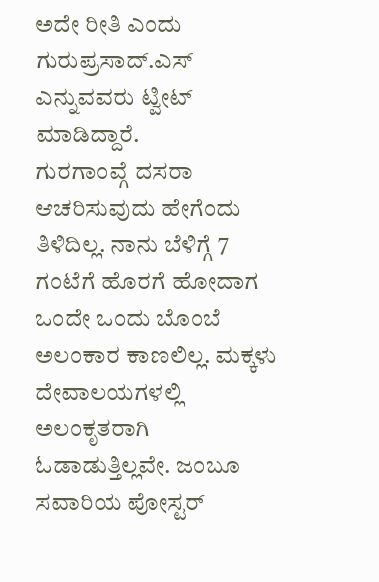ಅದೇ ರೀತಿ ಎಂದು ಗುರುಪ್ರಸಾದ್.ಎಸ್ ಎನ್ನುವವರು ಟ್ವೀಟ್ ಮಾಡಿದ್ದಾರೆ.
ಗುರಗಾಂವ್ಗೆ ದಸರಾ ಆಚರಿಸುವುದು ಹೇಗೆಂದು ತಿಳಿದಿಲ್ಲ. ನಾನು ಬೆಳಿಗ್ಗೆ 7 ಗಂಟೆಗೆ ಹೊರಗೆ ಹೋದಾಗ ಒಂದೇ ಒಂದು ಬೊಂಬೆ ಅಲಂಕಾರ ಕಾಣಲಿಲ್ಲ. ಮಕ್ಕಳು ದೇವಾಲಯಗಳಲ್ಲಿ ಅಲಂಕೃತರಾಗಿ ಓಡಾಡುತ್ತಿಲ್ಲವೇ. ಜಂಬೂ ಸವಾರಿಯ ಪೋಸ್ಟರ್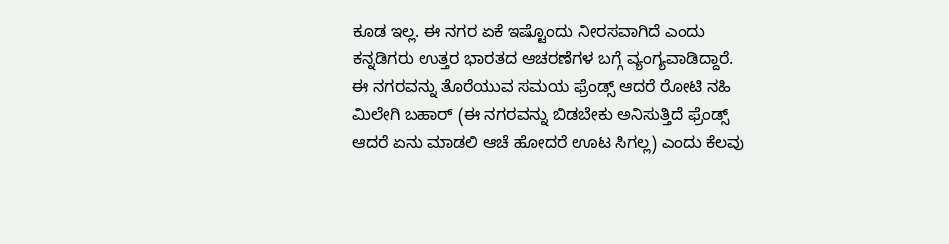ಕೂಡ ಇಲ್ಲ. ಈ ನಗರ ಏಕೆ ಇಷ್ಟೊಂದು ನೀರಸವಾಗಿದೆ ಎಂದು ಕನ್ನಡಿಗರು ಉತ್ತರ ಭಾರತದ ಆಚರಣೆಗಳ ಬಗ್ಗೆ ವ್ಯಂಗ್ಯವಾಡಿದ್ದಾರೆ. ಈ ನಗರವನ್ನು ತೊರೆಯುವ ಸಮಯ ಫ್ರೆಂಡ್ಸ್ ಆದರೆ ರೋಟಿ ನಹಿ ಮಿಲೇಗಿ ಬಹಾರ್ (ಈ ನಗರವನ್ನು ಬಿಡಬೇಕು ಅನಿಸುತ್ತಿದೆ ಫ್ರೆಂಡ್ಸ್ ಆದರೆ ಏನು ಮಾಡಲಿ ಆಚೆ ಹೋದರೆ ಊಟ ಸಿಗಲ್ಲ) ಎಂದು ಕೆಲವು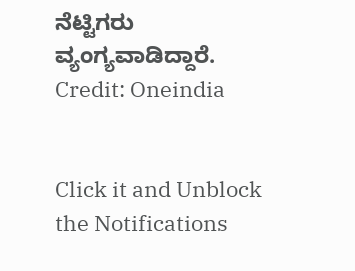ನೆಟ್ಟಿಗರು ವ್ಯಂಗ್ಯವಾಡಿದ್ದಾರೆ.
Credit: Oneindia


Click it and Unblock the Notifications